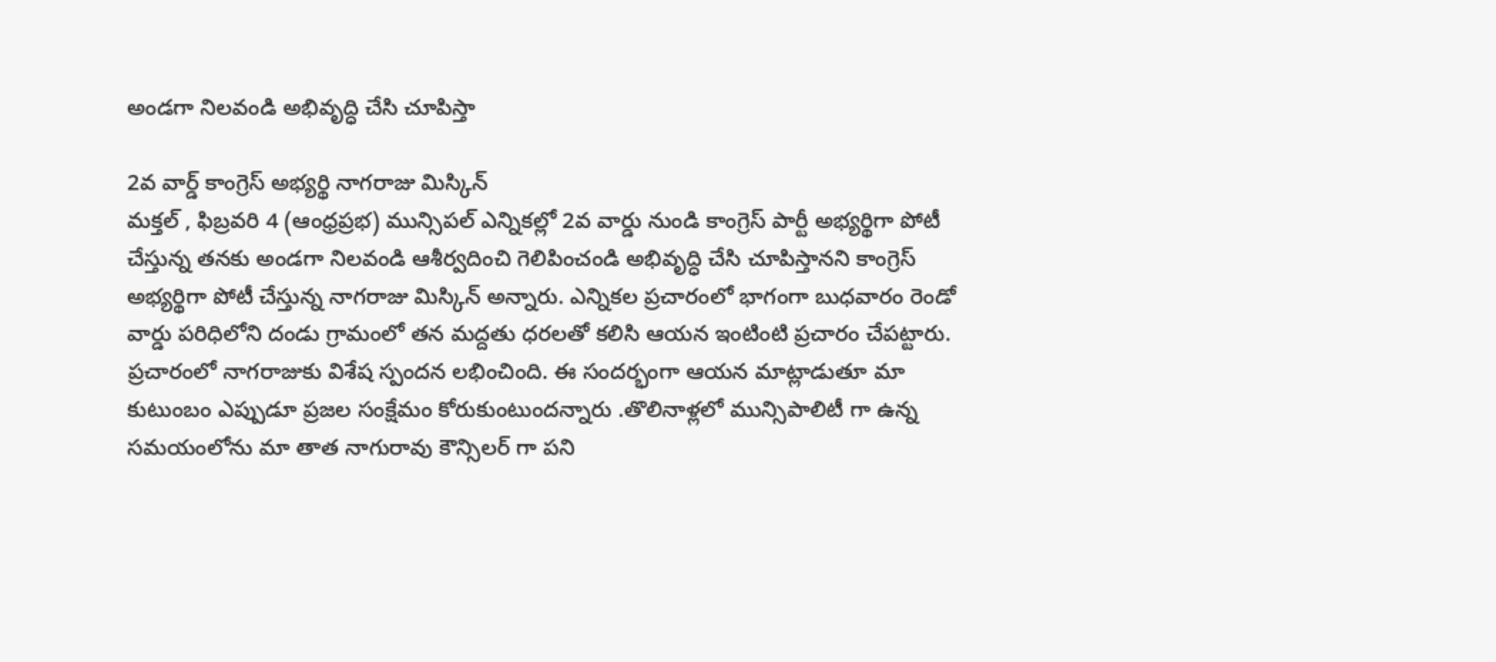అండగా నిలవండి అభివృద్ధి చేసి చూపిస్తా

2వ వార్డ్ కాంగ్రెస్ అభ్యర్థి నాగరాజు మిస్కిన్
మక్తల్ , ఫిబ్రవరి 4 (ఆంధ్రప్రభ) మున్సిపల్ ఎన్నికల్లో 2వ వార్డు నుండి కాంగ్రెస్ పార్టీ అభ్యర్థిగా పోటీ చేస్తున్న తనకు అండగా నిలవండి ఆశీర్వదించి గెలిపించండి అభివృద్ధి చేసి చూపిస్తానని కాంగ్రెస్ అభ్యర్థిగా పోటీ చేస్తున్న నాగరాజు మిస్కిన్ అన్నారు. ఎన్నికల ప్రచారంలో భాగంగా బుధవారం రెండో వార్డు పరిధిలోని దండు గ్రామంలో తన మద్దతు ధరలతో కలిసి ఆయన ఇంటింటి ప్రచారం చేపట్టారు. ప్రచారంలో నాగరాజుకు విశేష స్పందన లభించింది. ఈ సందర్భంగా ఆయన మాట్లాడుతూ మా కుటుంబం ఎప్పుడూ ప్రజల సంక్షేమం కోరుకుంటుందన్నారు .తొలినాళ్లలో మున్సిపాలిటీ గా ఉన్న సమయంలోను మా తాత నాగురావు కౌన్సిలర్ గా పని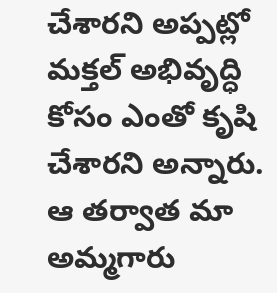చేశారని అప్పట్లో మక్తల్ అభివృద్ధి కోసం ఎంతో కృషి చేశారని అన్నారు. ఆ తర్వాత మా అమ్మగారు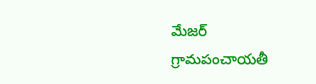మేజర్ గ్రామపంచాయతీ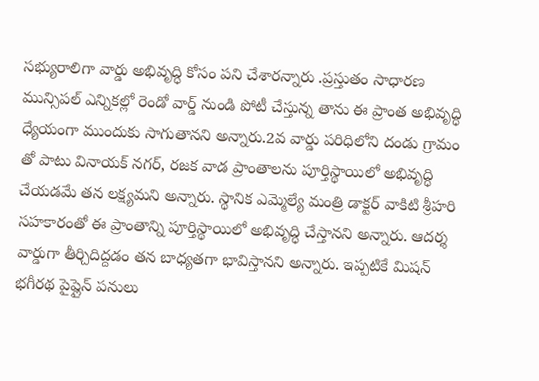సభ్యురాలిగా వార్డు అభివృద్ధి కోసం పని చేశారన్నారు .ప్రస్తుతం సాధారణ మున్సిపల్ ఎన్నికల్లో రెండో వార్డ్ నుండి పోటీ చేస్తున్న తాను ఈ ప్రాంత అభివృద్ధి ధ్యేయంగా ముందుకు సాగుతానని అన్నారు.2వ వార్డు పరిధిలోని దండు గ్రామం తో పాటు వినాయక్ నగర్, రజక వాడ ప్రాంతాలను పూర్తిస్థాయిలో అభివృద్ధి చేయడమే తన లక్ష్యమని అన్నారు. స్థానిక ఎమ్మెల్యే మంత్రి డాక్టర్ వాకిటి శ్రీహరి సహకారంతో ఈ ప్రాంతాన్ని పూర్తిస్థాయిలో అభివృద్ధి చేస్తానని అన్నారు. ఆదర్శ వార్డుగా తీర్చిదిద్దడం తన బాధ్యతగా భావిస్తానని అన్నారు. ఇప్పటికే మిషన్ భగీరథ పైప్లైన్ పనులు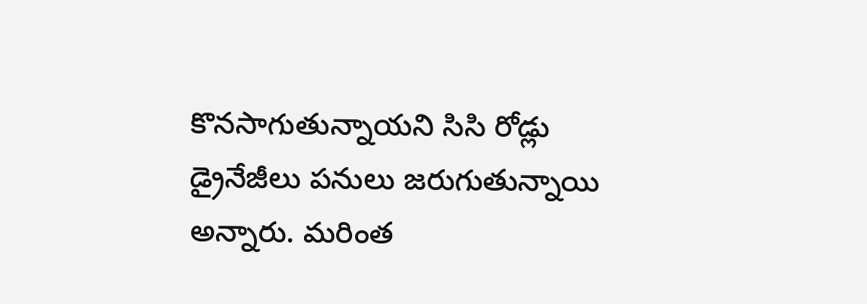కొనసాగుతున్నాయని సిసి రోడ్లు డ్రైనేజీలు పనులు జరుగుతున్నాయి అన్నారు. మరింత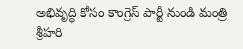అభివృద్ధి కోసం కాంగ్రెస్ పార్టీ నుండి మంత్రి శ్రీహరి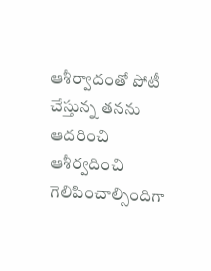ఆశీర్వాదంతో పోటీ చేస్తున్న తనను ఆదరించి ఆశీర్వదించి గెలిపించాల్సిందిగా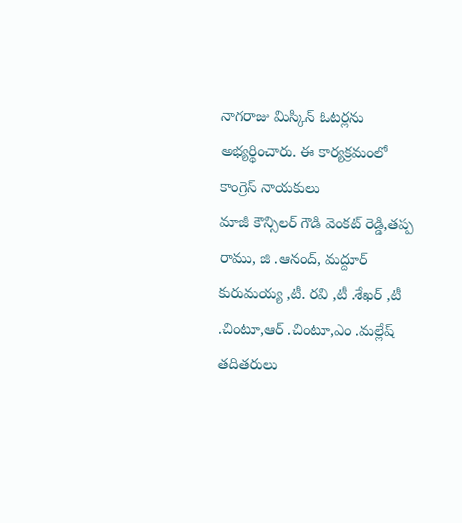నాగరాజు మిస్కిన్ ఓటర్లను అభ్యర్థించారు. ఈ కార్యక్రమంలో కాంగ్రెస్ నాయకులు
మాజీ కౌన్సిలర్ గౌడి వెంకట్ రెడ్డి,తప్ప రాము, జి .ఆనంద్, మద్దూర్ కురుమయ్య ,టీ. రవి ,టీ .శేఖర్ ,టీ .చింటూ,ఆర్ .చింటూ,ఎం .మల్లేష్ తదితరులు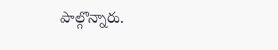పాల్గొన్నారు.